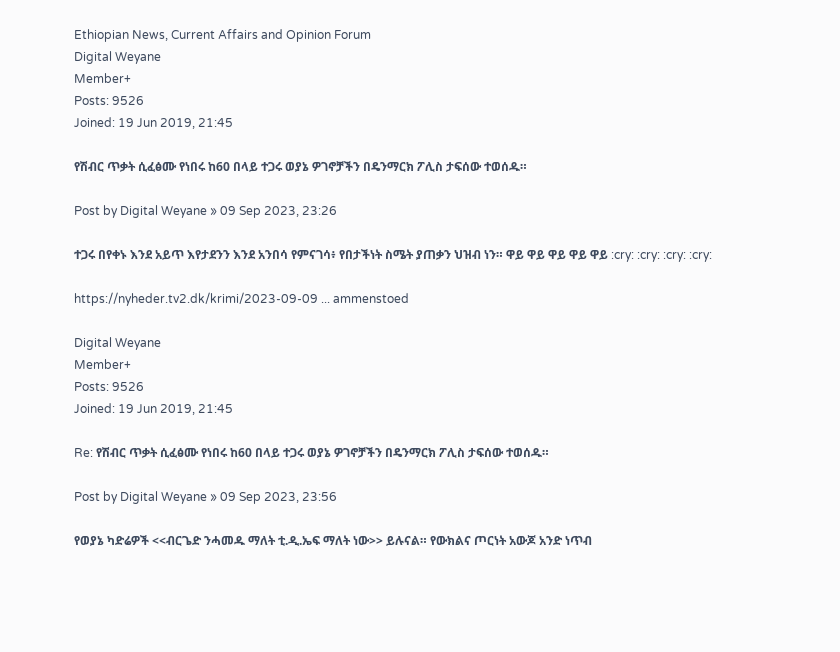Ethiopian News, Current Affairs and Opinion Forum
Digital Weyane
Member+
Posts: 9526
Joined: 19 Jun 2019, 21:45

የሽብር ጥቃት ሲፈፅሙ የነበሩ ከ60 በላይ ተጋሩ ወያኔ ዎገኖቻችን በዴንማርክ ፖሊስ ታፍሰው ተወሰዱ።

Post by Digital Weyane » 09 Sep 2023, 23:26

ተጋሩ በየቀኑ እንደ አይጥ እየታደንን እንደ አንበሳ የምናገሳ፥ የበታችነት ስሜት ያጠቃን ህዝብ ነን። ዋይ ዋይ ዋይ ዋይ ዋይ :cry: :cry: :cry: :cry:

https://nyheder.tv2.dk/krimi/2023-09-09 ... ammenstoed

Digital Weyane
Member+
Posts: 9526
Joined: 19 Jun 2019, 21:45

Re: የሽብር ጥቃት ሲፈፅሙ የነበሩ ከ60 በላይ ተጋሩ ወያኔ ዎገኖቻችን በዴንማርክ ፖሊስ ታፍሰው ተወሰዱ።

Post by Digital Weyane » 09 Sep 2023, 23:56

የወያኔ ካድሬዎች <<ብርጌድ ንሓመዱ ማለት ቲ.ዲ.ኤፍ ማለት ነው>> ይሉናል። የውክልና ጦርነት አውጆ አንድ ነጥብ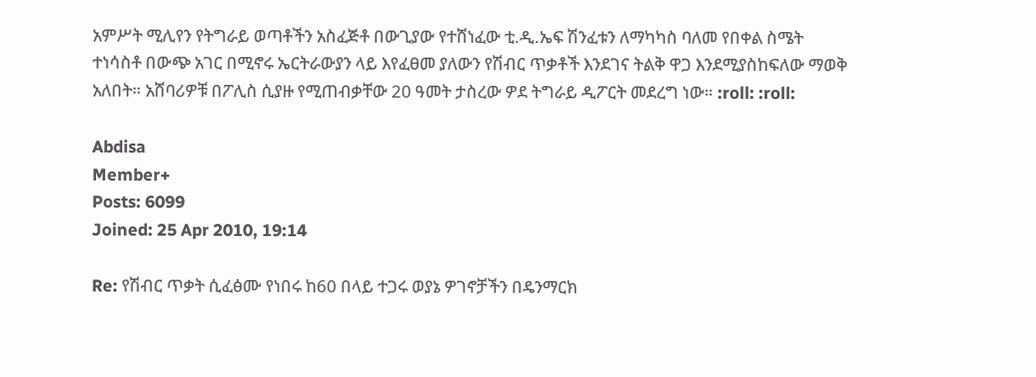አምሥት ሚሊየን የትግራይ ወጣቶችን አስፈጅቶ በውጊያው የተሸነፈው ቲ.ዲ.ኤፍ ሽንፈቱን ለማካካስ ባለመ የበቀል ስሜት ተነሳስቶ በውጭ አገር በሚኖሩ ኤርትራውያን ላይ እየፈፀመ ያለውን የሽብር ጥቃቶች እንደገና ትልቅ ዋጋ እንደሚያስከፍለው ማወቅ አለበት። አሸባሪዎቹ በፖሊስ ሲያዙ የሚጠብቃቸው 20 ዓመት ታስረው ዎደ ትግራይ ዲፖርት መደረግ ነው። :roll: :roll:

Abdisa
Member+
Posts: 6099
Joined: 25 Apr 2010, 19:14

Re: የሽብር ጥቃት ሲፈፅሙ የነበሩ ከ60 በላይ ተጋሩ ወያኔ ዎገኖቻችን በዴንማርክ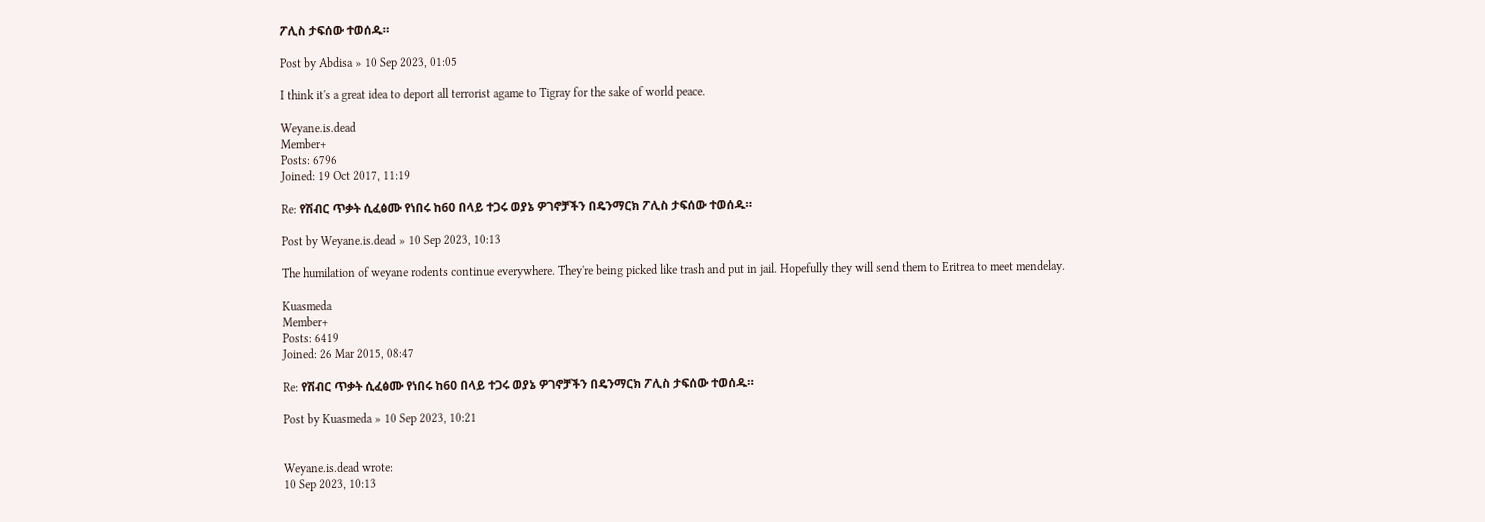ፖሊስ ታፍሰው ተወሰዱ።

Post by Abdisa » 10 Sep 2023, 01:05

I think it's a great idea to deport all terrorist agame to Tigray for the sake of world peace.

Weyane.is.dead
Member+
Posts: 6796
Joined: 19 Oct 2017, 11:19

Re: የሽብር ጥቃት ሲፈፅሙ የነበሩ ከ60 በላይ ተጋሩ ወያኔ ዎገኖቻችን በዴንማርክ ፖሊስ ታፍሰው ተወሰዱ።

Post by Weyane.is.dead » 10 Sep 2023, 10:13

The humilation of weyane rodents continue everywhere. They're being picked like trash and put in jail. Hopefully they will send them to Eritrea to meet mendelay.

Kuasmeda
Member+
Posts: 6419
Joined: 26 Mar 2015, 08:47

Re: የሽብር ጥቃት ሲፈፅሙ የነበሩ ከ60 በላይ ተጋሩ ወያኔ ዎገኖቻችን በዴንማርክ ፖሊስ ታፍሰው ተወሰዱ።

Post by Kuasmeda » 10 Sep 2023, 10:21


Weyane.is.dead wrote:
10 Sep 2023, 10:13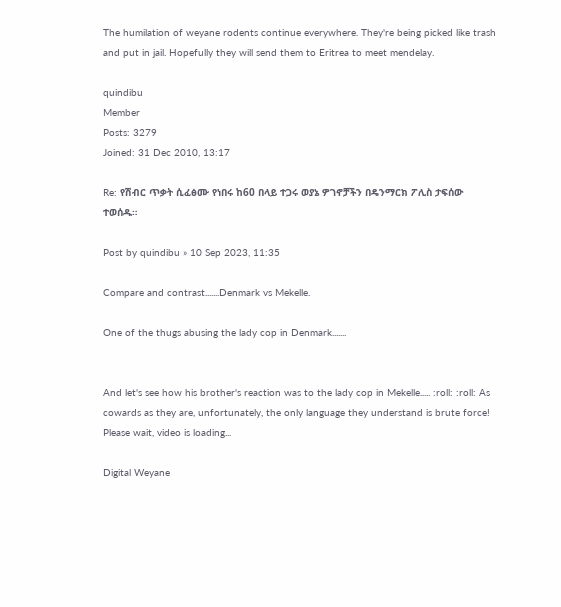The humilation of weyane rodents continue everywhere. They're being picked like trash and put in jail. Hopefully they will send them to Eritrea to meet mendelay.

quindibu
Member
Posts: 3279
Joined: 31 Dec 2010, 13:17

Re: የሽብር ጥቃት ሲፈፅሙ የነበሩ ከ60 በላይ ተጋሩ ወያኔ ዎገኖቻችን በዴንማርክ ፖሊስ ታፍሰው ተወሰዱ።

Post by quindibu » 10 Sep 2023, 11:35

Compare and contrast.......Denmark vs Mekelle.

One of the thugs abusing the lady cop in Denmark.......


And let's see how his brother's reaction was to the lady cop in Mekelle..... :roll: :roll: As cowards as they are, unfortunately, the only language they understand is brute force!
Please wait, video is loading...

Digital Weyane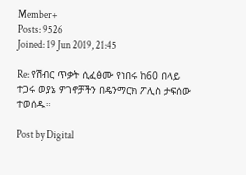Member+
Posts: 9526
Joined: 19 Jun 2019, 21:45

Re: የሽብር ጥቃት ሲፈፅሙ የነበሩ ከ60 በላይ ተጋሩ ወያኔ ዎገኖቻችን በዴንማርክ ፖሊስ ታፍሰው ተወሰዱ።

Post by Digital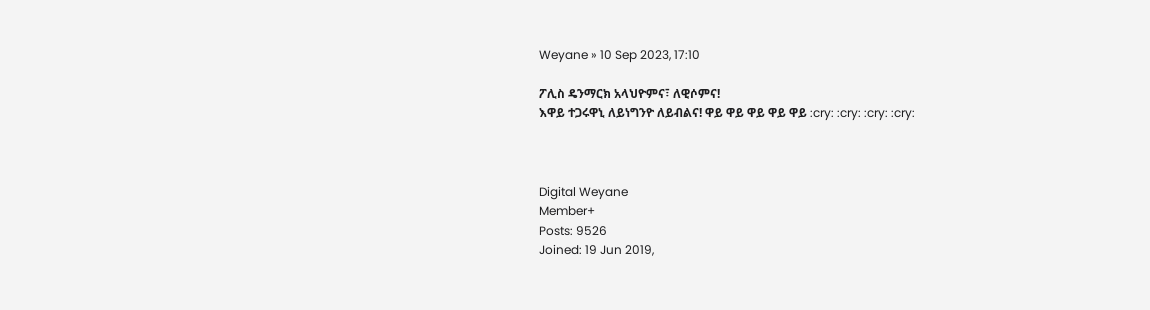Weyane » 10 Sep 2023, 17:10

ፖሊስ ዴንማርክ አላህዮምና፣ ለዊሶምና!
እዋይ ተጋሩዋኒ ለይነግንዮ ለይብልና! ዋይ ዋይ ዋይ ዋይ ዋይ :cry: :cry: :cry: :cry:



Digital Weyane
Member+
Posts: 9526
Joined: 19 Jun 2019,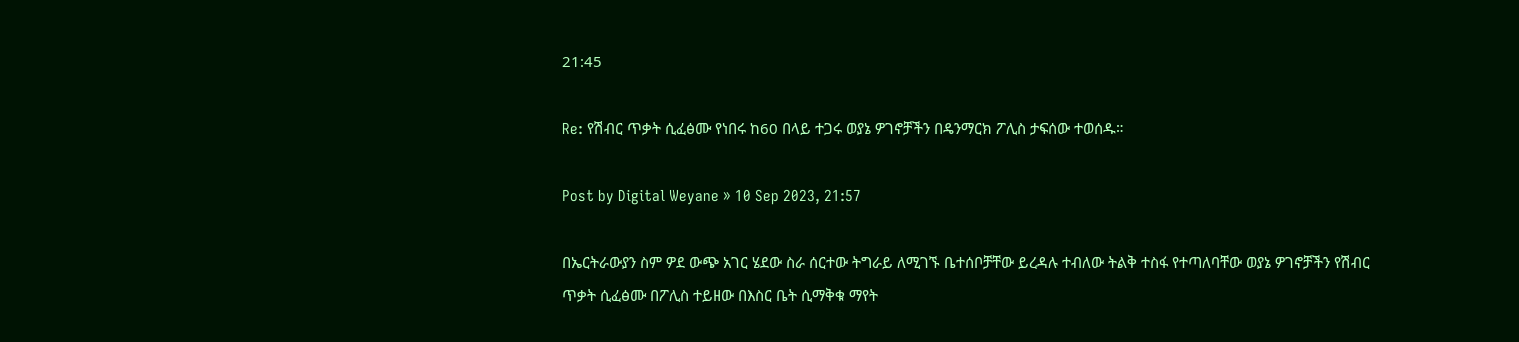21:45

Re: የሽብር ጥቃት ሲፈፅሙ የነበሩ ከ60 በላይ ተጋሩ ወያኔ ዎገኖቻችን በዴንማርክ ፖሊስ ታፍሰው ተወሰዱ።

Post by Digital Weyane » 10 Sep 2023, 21:57

በኤርትራውያን ስም ዎደ ውጭ አገር ሄደው ስራ ሰርተው ትግራይ ለሚገኙ ቤተሰቦቻቸው ይረዳሉ ተብለው ትልቅ ተስፋ የተጣለባቸው ወያኔ ዎገኖቻችን የሽብር ጥቃት ሲፈፅሙ በፖሊስ ተይዘው በእስር ቤት ሲማቅቁ ማየት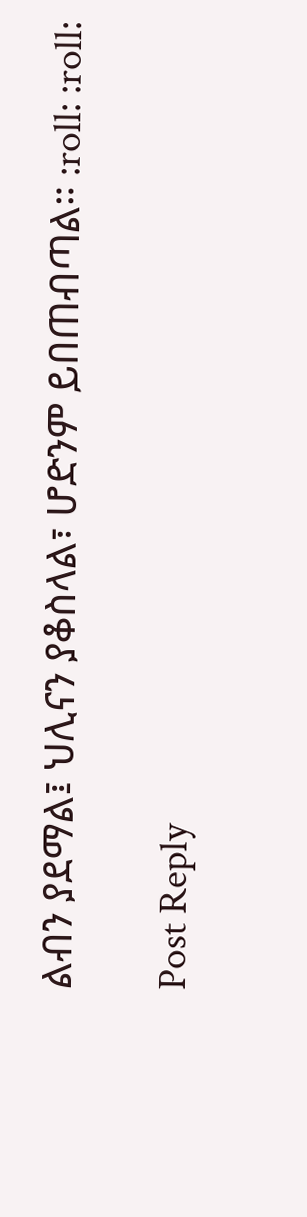ልብን ያደማል፤ ህሊናን ያቆስላል፣ ሆድንም ይበጠብጣል። :roll: :roll:

Post Reply